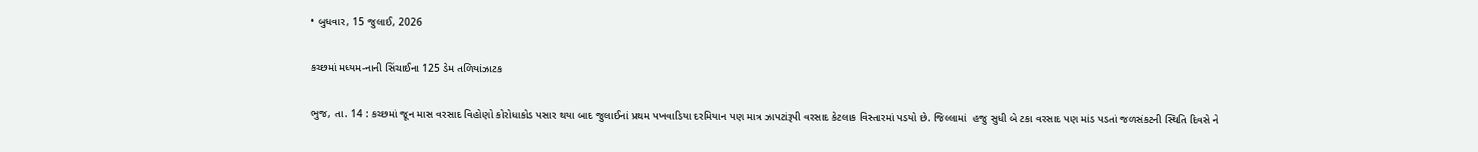• બુધવાર, 15 જુલાઈ, 2026

કચ્છમાં મધ્યમ-નાની સિંચાઈના 125 ડેમ તળિયાંઝાટક

ભુજ, તા. 14 : કચ્છમાં જૂન માસ વરસાદ વિહોણો કોરોધાકોડ પસાર થયા બાદ જુલાઈનાં પ્રથમ પખવાડિયા દરમિયાન પણ માત્ર ઝાપટાંરૂપી વરસાદ કેટલાક વિસ્તારમાં પડયો છે. જિલ્લામાં  હજુ સુધી બે ટકા વરસાદ પણ માંડ પડતાં જળસંકટની સ્થિતિ દિવસે ને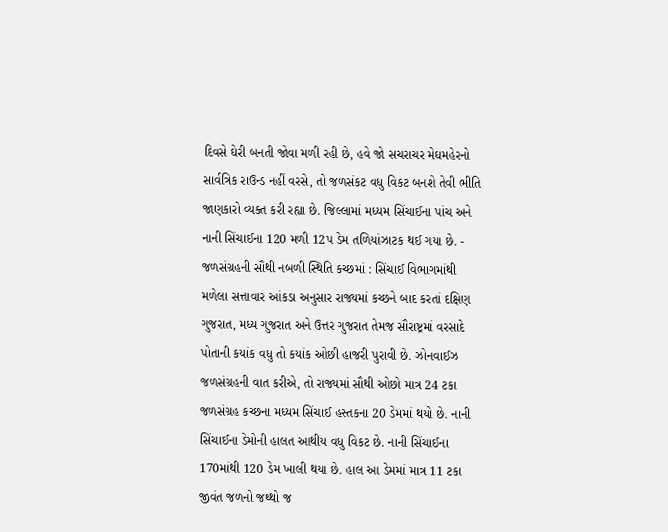દિવસે ઘેરી બનતી જોવા મળી રહી છે, હવે જો સચરાચર મેઘમહેરનો સાર્વત્રિક રાઉન્ડ નહીં વરસે, તો જળસંકટ વધુ વિકટ બનશે તેવી ભીતિ જાણકારો વ્યક્ત કરી રહ્યા છે. જિલ્લામાં મધ્યમ સિંચાઈના પાંચ અને નાની સિંચાઈના 120 મળી 12પ ડેમ તળિયાંઝાટક થઈ ગયા છે. - જળસંગ્રહની સૌથી નબળી સ્થિતિ કચ્છમાં : સિંચાઈ વિભાગમાંથી મળેલા સત્તાવાર આંકડા અનુસાર રાજ્યમાં કચ્છને બાદ કરતાં દક્ષિણ ગુજરાત, મધ્ય ગુજરાત અને ઉત્તર ગુજરાત તેમજ સૌરાષ્ટ્રમાં વરસાદે પોતાની કયાંક વધુ તો કયાંક ઓછી હાજરી પુરાવી છે. ઝોનવાઈઝ જળસંગ્રહની વાત કરીએ, તો રાજ્યમાં સૌથી ઓછો માત્ર 24 ટકા જળસંગ્રહ કચ્છના મધ્યમ સિંચાઈ હસ્તકના 20 ડેમમાં થયો છે. નાની સિંચાઈના ડેમોની હાલત આથીય વધુ વિકટ છે. નાની સિંચાઈના 170માંથી 120 ડેમ ખાલી થયા છે. હાલ આ ડેમમાં માત્ર 11 ટકા જીવંત જળનો જથ્થો જ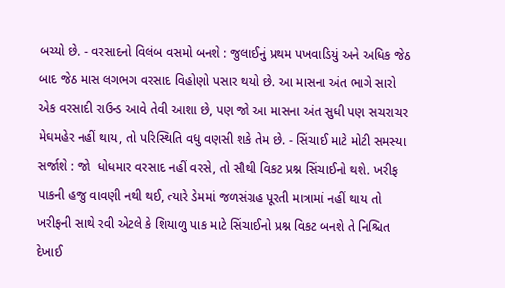બચ્યો છે. - વરસાદનો વિલંબ વસમો બનશે : જુલાઈનું પ્રથમ પખવાડિયું અને અધિક જેઠ બાદ જેઠ માસ લગભગ વરસાદ વિહોણો પસાર થયો છે. આ માસના અંત ભાગે સારો એક વરસાદી રાઉન્ડ આવે તેવી આશા છે, પણ જો આ માસના અંત સુધી પણ સચરાચર  મેઘમહેર નહીં થાય, તો પરિસ્થિતિ વધુ વણસી શકે તેમ છે. - સિંચાઈ માટે મોટી સમસ્યા સર્જાશે : જો  ધોધમાર વરસાદ નહીં વરસે, તો સૌથી વિકટ પ્રશ્ન સિંચાઈનો થશે. ખરીફ પાકની હજુ વાવણી નથી થઈ, ત્યારે ડેમમાં જળસંગ્રહ પૂરતી માત્રામાં નહીં થાય તો ખરીફની સાથે રવી એટલે કે શિયાળુ પાક માટે સિંચાઈનો પ્રશ્ન વિકટ બનશે તે નિશ્ચિત દેખાઈ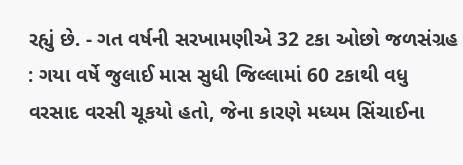રહ્યું છે. - ગત વર્ષની સરખામણીએ 32 ટકા ઓછો જળસંગ્રહ : ગયા વર્ષે જુલાઈ માસ સુધી જિલ્લામાં 60 ટકાથી વધુ વરસાદ વરસી ચૂકયો હતો, જેના કારણે મધ્યમ સિંચાઈના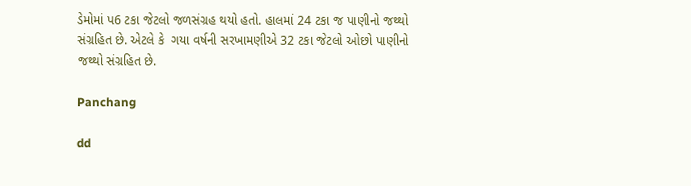ડેમોમાં પ6 ટકા જેટલો જળસંગ્રહ થયો હતો. હાલમાં 24 ટકા જ પાણીનો જથ્થો સંગ્રહિત છે. એટલે કે  ગયા વર્ષની સરખામણીએ 32 ટકા જેટલો ઓછો પાણીનો જથ્થો સંગ્રહિત છે.

Panchang

dd